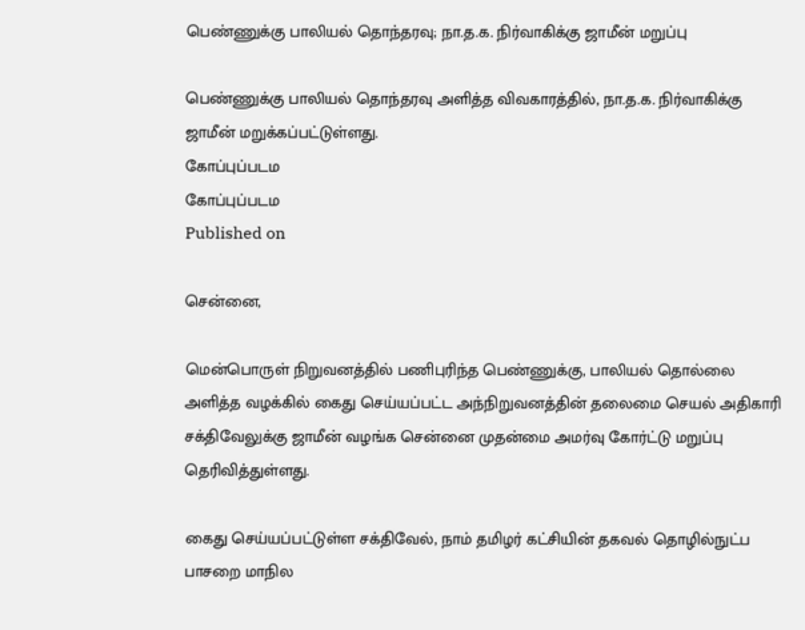பெண்ணுக்கு பாலியல் தொந்தரவு; நா.த.க. நிர்வாகிக்கு ஜாமீன் மறுப்பு

பெண்ணுக்கு பாலியல் தொந்தரவு அளித்த விவகாரத்தில், நா.த.க. நிர்வாகிக்கு ஜாமீன் மறுக்கப்பட்டுள்ளது.
கோப்புப்படம
கோப்புப்படம
Published on

சென்னை,

மென்பொருள் நிறுவனத்தில் பணிபுரிந்த பெண்ணுக்கு, பாலியல் தொல்லை அளித்த வழக்கில் கைது செய்யப்பட்ட அந்நிறுவனத்தின் தலைமை செயல் அதிகாரி சக்திவேலுக்கு ஜாமீன் வழங்க சென்னை முதன்மை அமர்வு கோர்ட்டு மறுப்பு தெரிவித்துள்ளது.

கைது செய்யப்பட்டுள்ள சக்திவேல், நாம் தமிழர் கட்சியின் தகவல் தொழில்நுட்ப பாசறை மாநில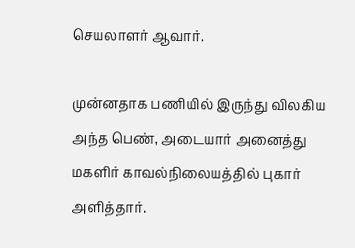செயலாளர் ஆவார்.

முன்னதாக பணியில் இருந்து விலகிய அந்த பெண், அடையார் அனைத்து மகளிர் காவல்நிலையத்தில் புகார் அளித்தார்.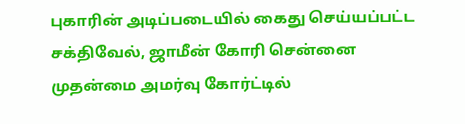புகாரின் அடிப்படையில் கைது செய்யப்பட்ட சக்திவேல், ஜாமீன் கோரி சென்னை முதன்மை அமர்வு கோர்ட்டில்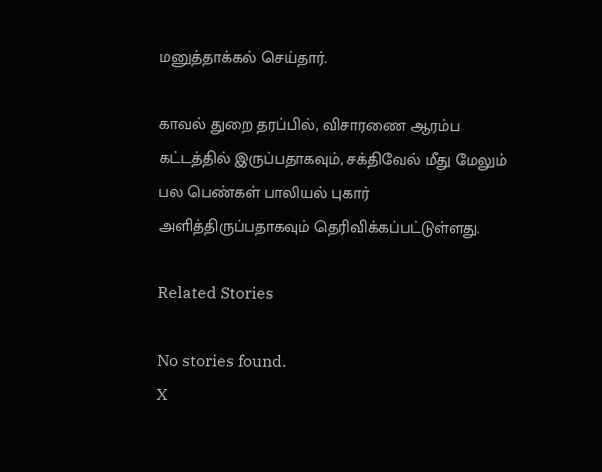மனுத்தாக்கல் செய்தார்.

காவல் துறை தரப்பில், விசாரணை ஆரம்ப கட்டத்தில் இருப்பதாகவும், சக்திவேல் மீது மேலும் பல பெண்கள் பாலியல் புகார் அளித்திருப்பதாகவும் தெரிவிக்கப்பட்டுள்ளது.

Related Stories

No stories found.
X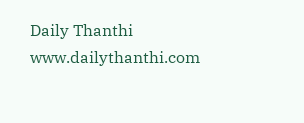Daily Thanthi
www.dailythanthi.com